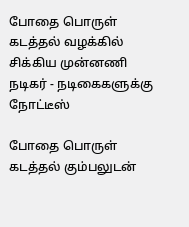போதை பொருள் கடத்தல் வழக்கில் சிக்கிய முன்னணி நடிகர் - நடிகைகளுக்கு நோட்டீஸ்

போதை பொருள் கடத்தல் கும்பலுடன்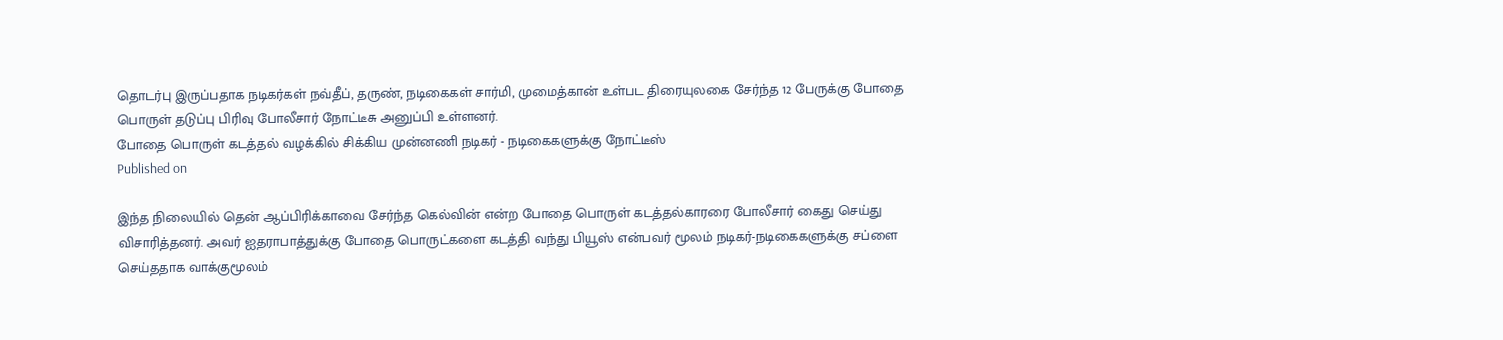தொடர்பு இருப்பதாக நடிகர்கள் நவ்தீப், தருண், நடிகைகள் சார்மி, முமைத்கான் உள்பட திரையுலகை சேர்ந்த 12 பேருக்கு போதை பொருள் தடுப்பு பிரிவு போலீசார் நோட்டீசு அனுப்பி உள்ளனர்.
போதை பொருள் கடத்தல் வழக்கில் சிக்கிய முன்னணி நடிகர் - நடிகைகளுக்கு நோட்டீஸ்
Published on

இந்த நிலையில் தென் ஆப்பிரிக்காவை சேர்ந்த கெல்வின் என்ற போதை பொருள் கடத்தல்காரரை போலீசார் கைது செய்து விசாரித்தனர். அவர் ஐதராபாத்துக்கு போதை பொருட்களை கடத்தி வந்து பியூஸ் என்பவர் மூலம் நடிகர்-நடிகைகளுக்கு சப்ளை செய்ததாக வாக்குமூலம்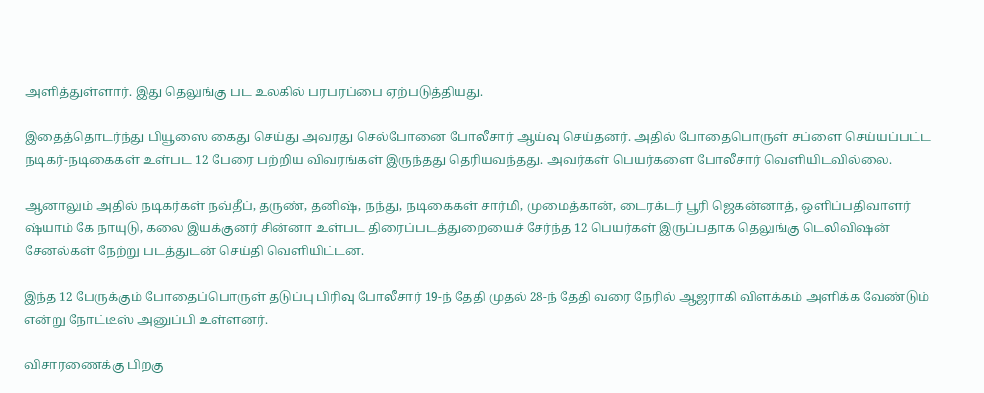அளித்துள்ளார். இது தெலுங்கு பட உலகில் பரபரப்பை ஏற்படுத்தியது.

இதைத்தொடர்ந்து பியூஸை கைது செய்து அவரது செல்போனை போலீசார் ஆய்வு செய்தனர். அதில் போதைபொருள் சப்ளை செய்யப்பட்ட நடிகர்-நடிகைகள் உள்பட 12 பேரை பற்றிய விவரங்கள் இருந்தது தெரியவந்தது. அவர்கள் பெயர்களை போலீசார் வெளியிடவில்லை.

ஆனாலும் அதில் நடிகர்கள் நவ்தீப், தருண், தனிஷ், நந்து, நடிகைகள் சார்மி, முமைத்கான், டைரக்டர் பூரி ஜெகன்னாத், ஒளிப்பதிவாளர் ஷ்யாம் கே நாயுடு, கலை இயக்குனர் சின்னா உள்பட திரைப்படத்துறையைச் சேர்ந்த 12 பெயர்கள் இருப்பதாக தெலுங்கு டெலிவிஷன் சேனல்கள் நேற்று படத்துடன் செய்தி வெளியிட்டன.

இந்த 12 பேருக்கும் போதைப்பொருள் தடுப்பு பிரிவு போலீசார் 19-ந் தேதி முதல் 28-ந் தேதி வரை நேரில் ஆஜராகி விளக்கம் அளிக்க வேண்டும் என்று நோட்டீஸ் அனுப்பி உள்ளனர்.

விசாரணைக்கு பிறகு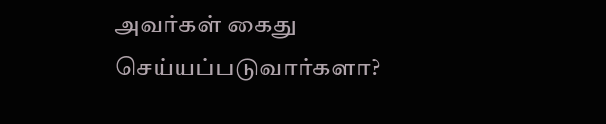அவர்கள் கைது செய்யப்படுவார்களா?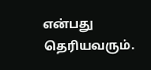என்பது தெரியவரும்.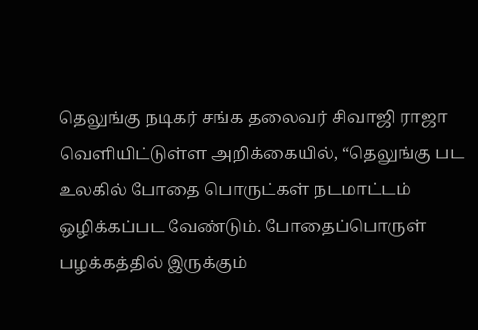தெலுங்கு நடிகர் சங்க தலைவர் சிவாஜி ராஜா வெளியிட்டுள்ள அறிக்கையில், “தெலுங்கு பட உலகில் போதை பொருட்கள் நடமாட்டம் ஒழிக்கப்பட வேண்டும். போதைப்பொருள் பழக்கத்தில் இருக்கும்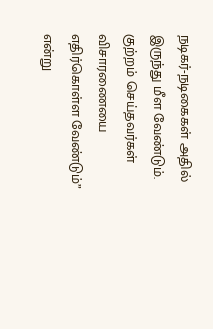நடிகர்-நடிகைகள் அதில் இருந்து மீள வேண்டும். குற்றம் செய்தவர்கள் விசாரணையை எதிர்கொள்ள வேண்டும்” என்று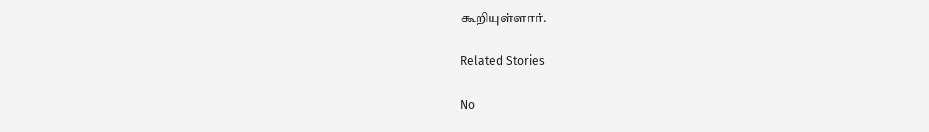கூறியுள்ளார்.

Related Stories

No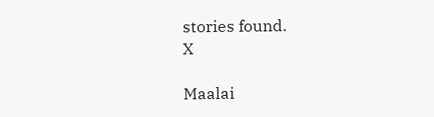stories found.
X

Maalai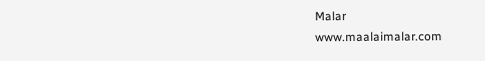Malar
www.maalaimalar.com